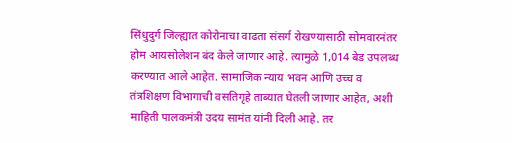सिंधुदुर्ग जिल्ह्यात कोरोनाचा वाढता संसर्ग रोखण्यासाठी सोमवारनंतर होम आयसोलेशन बंद केले जाणार आहे. त्यामुळे 1,014 बेड उपलब्ध करण्यात आले आहेत. सामाजिक न्याय भवन आणि उच्च व तंत्रशिक्षण विभागाची वसतिगृहे ताब्यात घेतली जाणार आहेत, अशी माहिती पालकमंत्री उदय सामंत यांनी दिली आहे. तर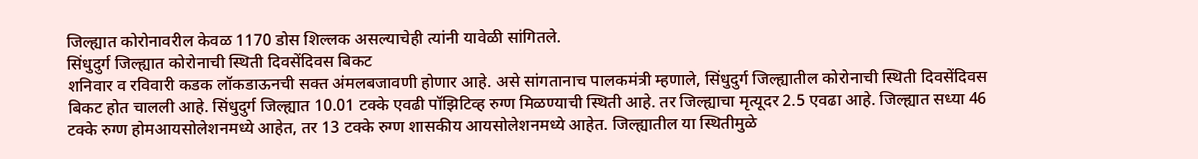जिल्ह्यात कोरोनावरील केवळ 1170 डोस शिल्लक असल्याचेही त्यांनी यावेळी सांगितले.
सिंधुदुर्ग जिल्ह्यात कोरोनाची स्थिती दिवसेंदिवस बिकट
शनिवार व रविवारी कडक लॉकडाऊनची सक्त अंमलबजावणी होणार आहे. असे सांगतानाच पालकमंत्री म्हणाले, सिंधुदुर्ग जिल्ह्यातील कोरोनाची स्थिती दिवसेंदिवस बिकट होत चालली आहे. सिंधुदुर्ग जिल्ह्यात 10.01 टक्के एवढी पॉझिटिव्ह रुग्ण मिळण्याची स्थिती आहे. तर जिल्ह्याचा मृत्यूदर 2.5 एवढा आहे. जिल्ह्यात सध्या 46 टक्के रुग्ण होमआयसोलेशनमध्ये आहेत, तर 13 टक्के रुग्ण शासकीय आयसोलेशनमध्ये आहेत. जिल्ह्यातील या स्थितीमुळे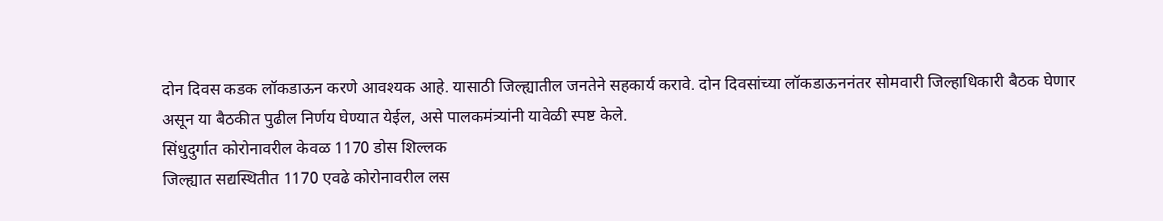दोन दिवस कडक लॉकडाऊन करणे आवश्यक आहे. यासाठी जिल्ह्यातील जनतेने सहकार्य करावे. दोन दिवसांच्या लॉकडाऊननंतर सोमवारी जिल्हाधिकारी बैठक घेणार असून या बैठकीत पुढील निर्णय घेण्यात येईल, असे पालकमंत्र्यांनी यावेळी स्पष्ट केले.
सिंधुदुर्गात कोरोनावरील केवळ 1170 डोस शिल्लक
जिल्ह्यात सद्यस्थितीत 1170 एवढे कोरोनावरील लस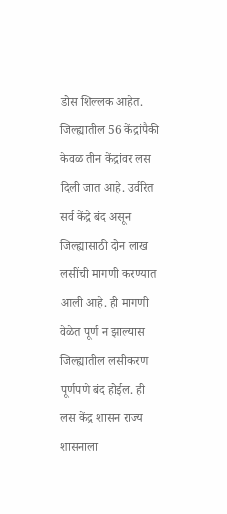डोस शिल्लक आहेत. जिल्ह्यातील 56 केंद्रांपैकी केवळ तीन केंद्रांवर लस दिली जात आहे. उर्वरित सर्व केंद्रे बंद असून जिल्ह्यासाठी दोन लाख लसींची मागणी करण्यात आली आहे. ही मागणी वेळेत पूर्ण न झाल्यास जिल्ह्यातील लसीकरण पूर्णपणे बंद होईल. ही लस केंद्र शासन राज्य शासनाला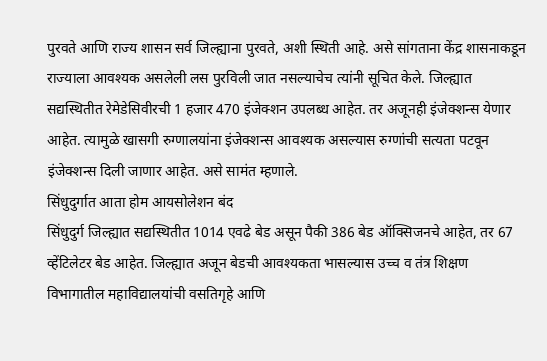पुरवते आणि राज्य शासन सर्व जिल्ह्याना पुरवते, अशी स्थिती आहे. असे सांगताना केंद्र शासनाकडून राज्याला आवश्यक असलेली लस पुरविली जात नसल्याचेच त्यांनी सूचित केले. जिल्ह्यात सद्यस्थितीत रेमेडेसिवीरची 1 हजार 470 इंजेक्शन उपलब्ध आहेत. तर अजूनही इंजेक्शन्स येणार आहेत. त्यामुळे खासगी रुग्णालयांना इंजेक्शन्स आवश्यक असल्यास रुग्णांची सत्यता पटवून इंजेक्शन्स दिली जाणार आहेत. असे सामंत म्हणाले.
सिंधुदुर्गात आता होम आयसोलेशन बंद
सिंधुदुर्ग जिल्ह्यात सद्यस्थितीत 1014 एवढे बेड असून पैकी 386 बेड ऑक्सिजनचे आहेत, तर 67 व्हेंटिलेटर बेड आहेत. जिल्ह्यात अजून बेडची आवश्यकता भासल्यास उच्च व तंत्र शिक्षण विभागातील महाविद्यालयांची वसतिगृहे आणि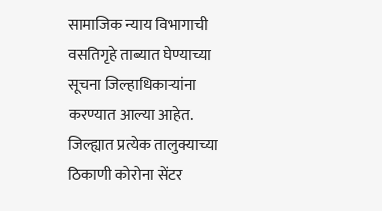सामाजिक न्याय विभागाची वसतिगृहे ताब्यात घेण्याच्या सूचना जिल्हाधिकाऱ्यांना करण्यात आल्या आहेत. जिल्ह्यात प्रत्येक तालुक्याच्या ठिकाणी कोरोना सेंटर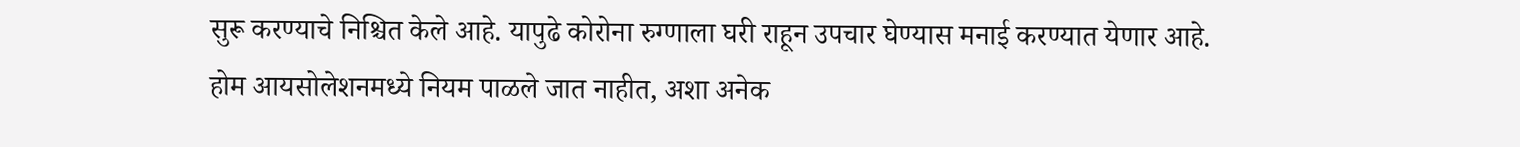सुरू करण्याचे निश्चित केले आहे. यापुढे कोरोना रुग्णाला घरी राहून उपचार घेण्यास मनाई करण्यात येणार आहे. होम आयसोलेशनमध्ये नियम पाळले जात नाहीत, अशा अनेक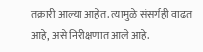तक्रारी आल्या आहेत. त्यामुळे संसर्गही वाढत आहे, असे निरीक्षणात आले आहे.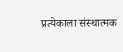प्रत्येकाला संस्थात्मक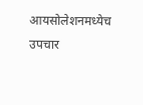आयसोलेशनमध्येच उपचार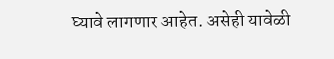घ्यावे लागणार आहेत. असेही यावेळी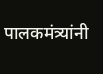पालकमंत्र्यांनी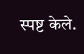स्पष्ट केले.